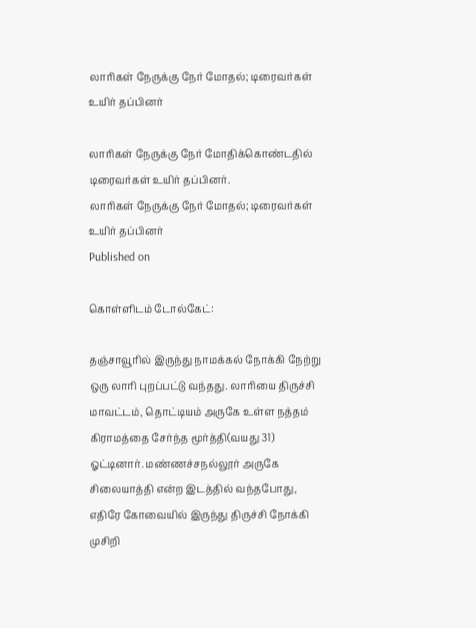லாரிகள் நேருக்கு நேர் மோதல்; டிரைவர்கள் உயிர் தப்பினர்

லாரிகள் நேருக்கு நேர் மோதிக்கொண்டதில் டிரைவர்கள் உயிர் தப்பினர்.
லாரிகள் நேருக்கு நேர் மோதல்; டிரைவர்கள் உயிர் தப்பினர்
Published on

கொள்ளிடம் டோல்கேட்:

தஞ்சாவூரில் இருந்து நாமக்கல் நோக்கி நேற்று ஒரு லாரி புறப்பட்டு வந்தது. லாரியை திருச்சி மாவட்டம், தொட்டியம் அருகே உள்ள நத்தம் கிராமத்தை சேர்ந்த மூர்த்தி(வயது 31) ஓட்டினார். மண்ணச்சநல்லூர் அருகே சிலையாத்தி என்ற இடத்தில் வந்தபோது, எதிரே கோவையில் இருந்து திருச்சி நோக்கி முசிறி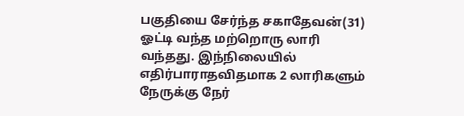பகுதியை சேர்ந்த சகாதேவன்(31) ஓட்டி வந்த மற்றொரு லாரி வந்தது. இந்நிலையில் எதிர்பாராதவிதமாக 2 லாரிகளும் நேருக்கு நேர்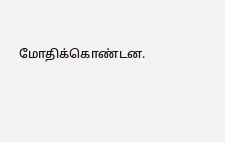மோதிக்கொண்டன.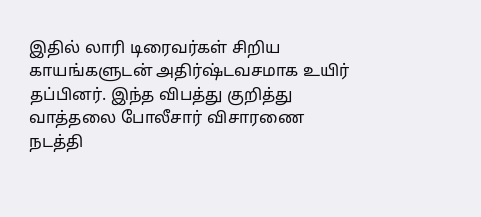இதில் லாரி டிரைவர்கள் சிறிய காயங்களுடன் அதிர்ஷ்டவசமாக உயிர் தப்பினர். இந்த விபத்து குறித்து வாத்தலை போலீசார் விசாரணை நடத்தி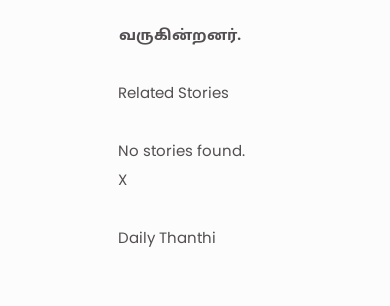வருகின்றனர்.

Related Stories

No stories found.
X

Daily Thanthi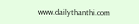www.dailythanthi.com